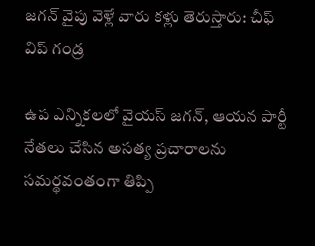జగన్ వైపు వెళ్లే వారు కళ్లు తెరుస్తారు: చీఫ్ విప్ గండ్ర

ఉప ఎన్నికలలో వైయస్ జగన్, ఆయన పార్టీ నేతలు చేసిన అసత్య ప్రచారాలను సమర్థవంతంగా తిప్పి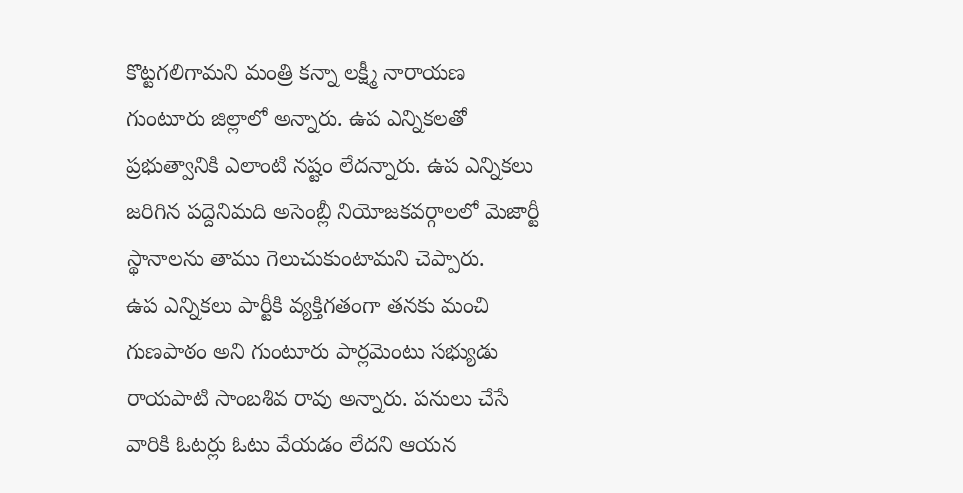కొట్టగలిగామని మంత్రి కన్నా లక్ష్మీ నారాయణ గుంటూరు జిల్లాలో అన్నారు. ఉప ఎన్నికలతో ప్రభుత్వానికి ఎలాంటి నష్టం లేదన్నారు. ఉప ఎన్నికలు జరిగిన పద్దెనిమది అసెంబ్లీ నియోజకవర్గాలలో మెజార్టీ స్థానాలను తాము గెలుచుకుంటామని చెప్పారు.
ఉప ఎన్నికలు పార్టీకి వ్యక్తిగతంగా తనకు మంచి గుణపాఠం అని గుంటూరు పార్లమెంటు సభ్యుడు రాయపాటి సాంబశివ రావు అన్నారు. పనులు చేసే వారికి ఓటర్లు ఓటు వేయడం లేదని ఆయన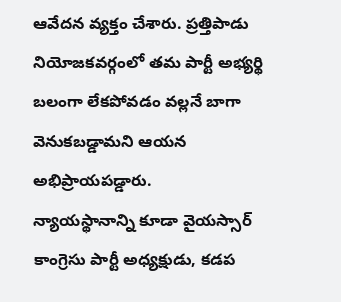ఆవేదన వ్యక్తం చేశారు. ప్రత్తిపాడు నియోజకవర్గంలో తమ పార్టీ అభ్యర్థి బలంగా లేకపోవడం వల్లనే బాగా వెనుకబడ్డామని ఆయన అభిప్రాయపడ్డారు.
న్యాయస్థానాన్ని కూడా వైయస్సార్ కాంగ్రెసు పార్టీ అధ్యక్షుడు, కడప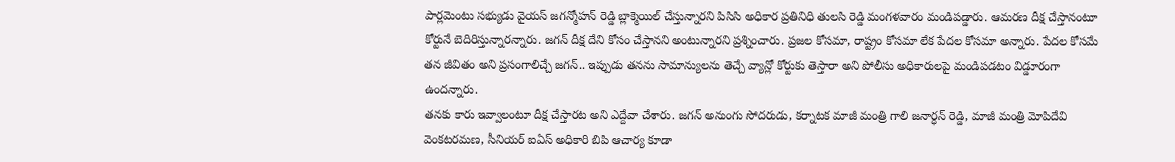పార్లమెంటు సభ్యుడు వైయస్ జగన్మోహన్ రెడ్డి బ్లాక్మెయిల్ చేస్తున్నారని పిసిసి అధికార ప్రతినిధి తులసి రెడ్డి మంగళవారం మండిపడ్డారు. ఆమరణ దీక్ష చేస్తానంటూ కోర్టునే బెదిరిస్తున్నారన్నారు. జగన్ దీక్ష దేని కోసం చేస్తానని అంటున్నారని ప్రశ్నించారు. ప్రజల కోసమా, రాష్ట్రం కోసమా లేక పేదల కోసమా అన్నారు. పేదల కోసమే తన జీవితం అని ప్రసంగాలిచ్చే జగన్.. ఇప్పుడు తనను సామాన్యులను తెచ్చే వ్యాన్లో కోర్టుకు తెస్తారా అని పోలీసు అధికారులపై మండిపడటం విడ్డూరంగా ఉందన్నారు.
తనకు కారు ఇవ్వాలంటూ దీక్ష చేస్తారట అని ఎద్దేవా చేశారు. జగన్ అనుంగు సోదరుడు, కర్నాటక మాజీ మంత్రి గాలి జనార్ధన్ రెడ్డి, మాజీ మంత్రి మోపిదేవి వెంకటరమణ, సీనియర్ ఐఏస్ అధికారి బిపి ఆచార్య కూడా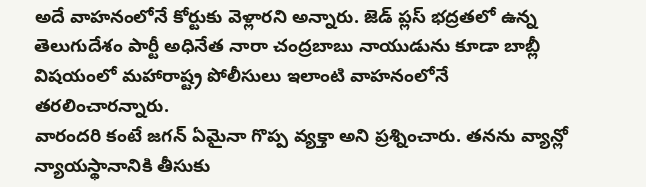అదే వాహనంలోనే కోర్టుకు వెళ్లారని అన్నారు. జెడ్ ప్లస్ భద్రతలో ఉన్న తెలుగుదేశం పార్టీ అధినేత నారా చంద్రబాబు నాయుడును కూడా బాబ్లీ విషయంలో మహారాష్ట్ర పోలీసులు ఇలాంటి వాహనంలోనే తరలించారన్నారు.
వారందరి కంటే జగన్ ఏమైనా గొప్ప వ్యక్తా అని ప్రశ్నించారు. తనను వ్యాన్లో న్యాయస్థానానికి తీసుకు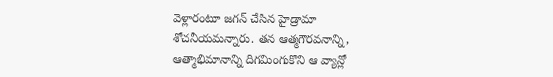వెళ్లారంటూ జగన్ చేసిన హైడ్రామా శోచనీయమన్నారు. తన ఆత్మగౌరవనాన్ని, ఆత్మాభిమానాన్ని దిగమింగుకొని ఆ వ్యాన్లో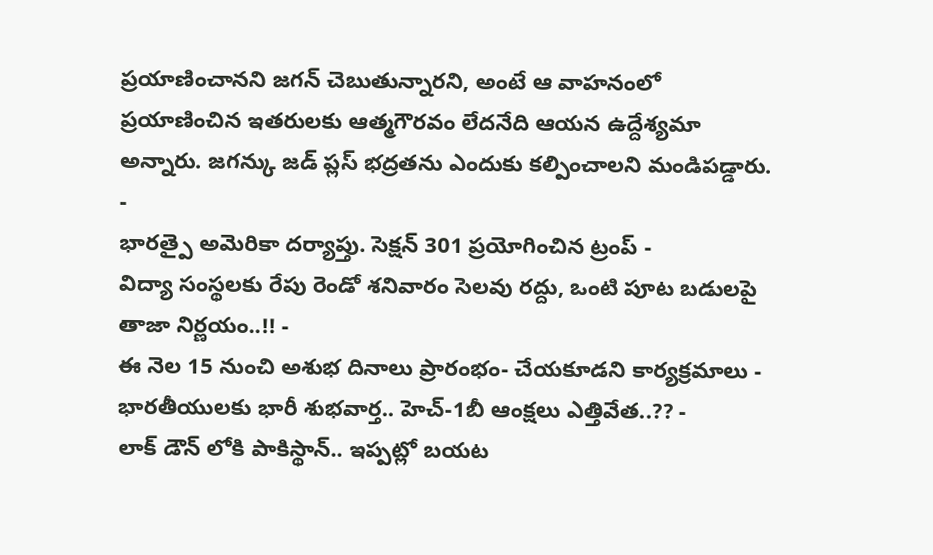ప్రయాణించానని జగన్ చెబుతున్నారని, అంటే ఆ వాహనంలో ప్రయాణించిన ఇతరులకు ఆత్మగౌరవం లేదనేది ఆయన ఉద్దేశ్యమా అన్నారు. జగన్కు జడ్ ప్లస్ భద్రతను ఎందుకు కల్పించాలని మండిపడ్డారు.
-
భారత్పై అమెరికా దర్యాప్తు. సెక్షన్ 301 ప్రయోగించిన ట్రంప్ -
విద్యా సంస్థలకు రేపు రెండో శనివారం సెలవు రద్దు, ఒంటి పూట బడులపై తాజా నిర్ణయం..!! -
ఈ నెల 15 నుంచి అశుభ దినాలు ప్రారంభం- చేయకూడని కార్యక్రమాలు -
భారతీయులకు భారీ శుభవార్త.. హెచ్-1బీ ఆంక్షలు ఎత్తివేత..?? -
లాక్ డౌన్ లోకి పాకిస్థాన్.. ఇప్పట్లో బయట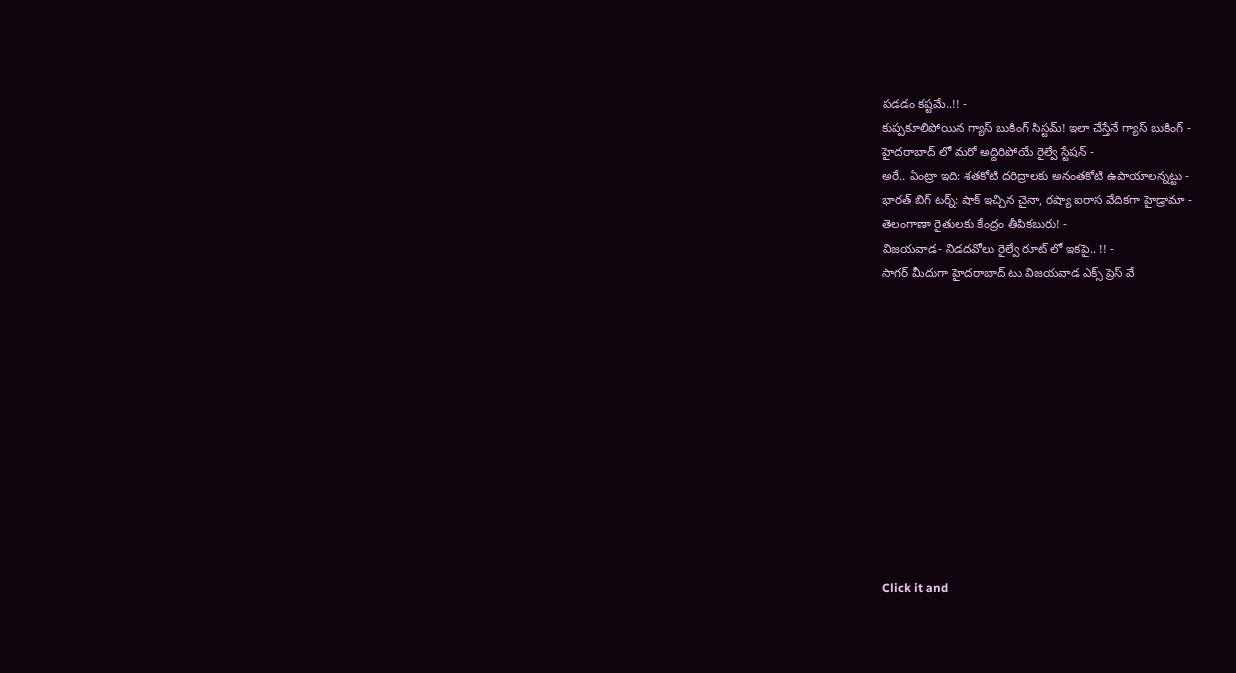పడడం కష్టమే..!! -
కుప్పకూలిపోయిన గ్యాస్ బుకింగ్ సిస్టమ్! ఇలా చేస్తేనే గ్యాస్ బుకింగ్ -
హైదరాబాద్ లో మరో అద్దిరిపోయే రైల్వే స్టేషన్ -
అరే.. ఏంట్రా ఇది: శతకోటి దరిద్రాలకు అనంతకోటి ఉపాయాలన్నట్టు -
భారత్ బిగ్ టర్న్: షాక్ ఇచ్చిన చైనా, రష్యా ఐరాస వేదికగా హైడ్రామా -
తెలంగాణా రైతులకు కేంద్రం తీపికబురు! -
విజయవాడ- నిడదవోలు రైల్వే రూట్ లో ఇకపై.. !! -
సాగర్ మీదుగా హైదరాబాద్ టు విజయవాడ ఎక్స్ ప్రెస్ వే












Click it and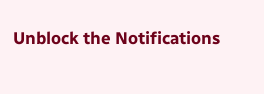Unblock the Notifications